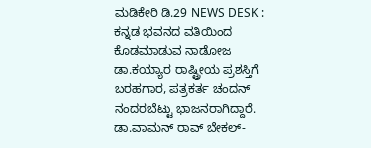ಮಡಿಕೇರಿ ಡಿ.29 NEWS DESK : ಕನ್ನಡ ಭವನದ ವತಿಯಿಂದ ಕೊಡಮಾಡುವ ನಾಡೋಜ ಡಾ.ಕಯ್ಯಾರ ರಾಷ್ಟ್ರೀಯ ಪ್ರಶಸ್ತಿಗೆ ಬರಹಗಾರ, ಪತ್ರಕರ್ತ ಚಂದನ್ ನಂದರಬೆಟ್ಟು ಭಾಜನರಾಗಿದ್ದಾರೆ. ಡಾ.ವಾಮನ್ ರಾವ್ ಬೇಕಲ್-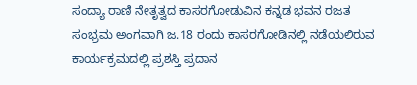ಸಂದ್ಯಾ ರಾಣಿ ನೇತೃತ್ವದ ಕಾಸರಗೋಡುವಿನ ಕನ್ನಡ ಭವನ ರಜತ ಸಂಭ್ರಮ ಅಂಗವಾಗಿ ಜ.18 ರಂದು ಕಾಸರಗೋಡಿನಲ್ಲಿ ನಡೆಯಲಿರುವ ಕಾರ್ಯಕ್ರಮದಲ್ಲಿ ಪ್ರಶಸ್ತಿ ಪ್ರದಾನ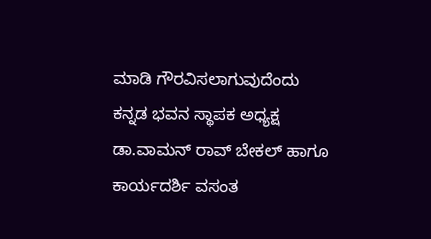ಮಾಡಿ ಗೌರವಿಸಲಾಗುವುದೆಂದು ಕನ್ನಡ ಭವನ ಸ್ಥಾಪಕ ಅಧ್ಯಕ್ಷ ಡಾ.ವಾಮನ್ ರಾವ್ ಬೇಕಲ್ ಹಾಗೂ ಕಾರ್ಯದರ್ಶಿ ವಸಂತ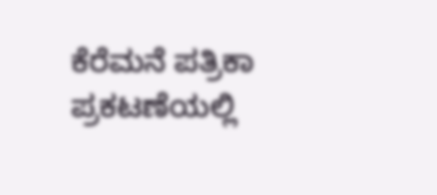ಕೆರೆಮನೆ ಪತ್ರಿಕಾ ಪ್ರಕಟಣೆಯಲ್ಲಿ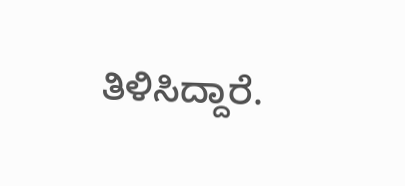ತಿಳಿಸಿದ್ದಾರೆ.